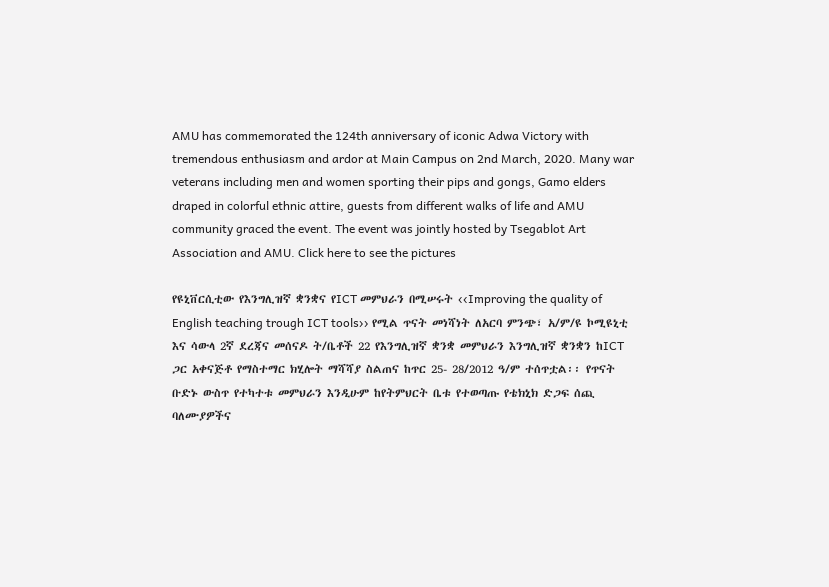AMU has commemorated the 124th anniversary of iconic Adwa Victory with tremendous enthusiasm and ardor at Main Campus on 2nd March, 2020. Many war veterans including men and women sporting their pips and gongs, Gamo elders draped in colorful ethnic attire, guests from different walks of life and AMU community graced the event. The event was jointly hosted by Tsegablot Art Association and AMU. Click here to see the pictures

የዩኒቨርሲቲው የእንግሊዝኛ ቋንቋና የICT መምህራን በሚሠሩት ‹‹Improving the quality of English teaching trough ICT tools›› የሚል ጥናት መነሻነት ለአርባ ምንጭ፣ አ/ም/ዩ ኮሚዩኒቲ እና ሳውላ 2ኛ ደረጃና መሰናዶ ት/ቤቶች 22 የእንግሊዝኛ ቋንቋ መምህራን እንግሊዝኛ ቋንቋን ከICT ጋር አቀናጅቶ የማስተማር ክሂሎት ማሻሻያ ስልጠና ከጥር 25- 28/2012 ዓ/ም ተሰጥቷል፡፡ የጥናት ቡድኑ ውስጥ የተካተቱ መምህራን እንዲሁም ከየትምህርት ቤቱ የተወጣጡ የቴክኒክ ድጋፍ ሰጪ ባለሙያዎችና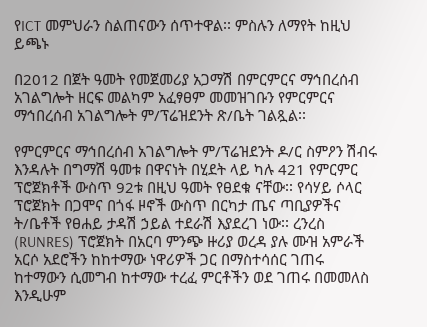የICT መምህራን ስልጠናውን ሰጥተዋል፡፡ ምስሉን ለማየት ከዚህ ይጫኑ

በ2012 በጀት ዓመት የመጀመሪያ አጋማሽ በምርምርና ማኅበረሰብ አገልግሎት ዘርፍ መልካም አፈፃፀም መመዝገቡን የምርምርና ማኅበረሰብ አገልግሎት ም/ፕሬዝደንት ጽ/ቤት ገልጿል፡፡

የምርምርና ማኅበረሰብ አገልግሎት ም/ፕሬዝደንት ዶ/ር ስምዖን ሽብሩ እንዳሉት በግማሽ ዓመቱ በዋናነት በሂደት ላይ ካሉ 421 የምርምር ፕሮጀክቶች ውስጥ 92ቱ በዚህ ዓመት የፀደቁ ናቸው፡፡ የሳሃይ ሶላር ፕሮጀክት በጋሞና በጎፋ ዞኖች ውስጥ በርካታ ጤና ጣቢያዎችና ት/ቤቶች የፀሐይ ታዳሽ ኃይል ተደራሽ እያደረገ ነው፡፡ ረንረስ (RUNRES) ፕሮጀክት በአርባ ምንጭ ዙሪያ ወረዳ ያሉ ሙዝ አምራች አርሶ አደሮችን ከከተማው ነዋሪዎች ጋር በማስተሳሰር ገጠሩ ከተማውን ሲመግብ ከተማው ተረፈ ምርቶችን ወደ ገጠሩ በመመለስ እንዲሁም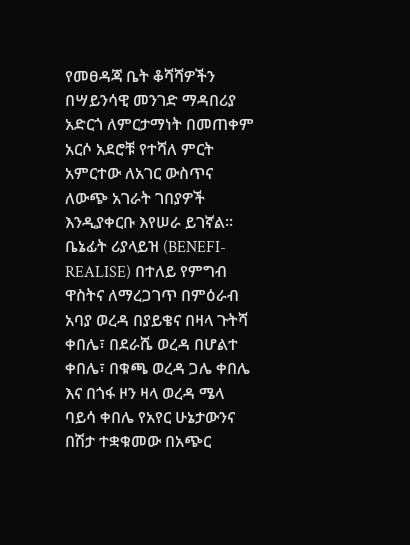የመፀዳጃ ቤት ቆሻሻዎችን በሣይንሳዊ መንገድ ማዳበሪያ አድርጎ ለምርታማነት በመጠቀም አርሶ አደሮቹ የተሻለ ምርት አምርተው ለአገር ውስጥና ለውጭ አገራት ገበያዎች እንዲያቀርቡ እየሠራ ይገኛል፡፡ ቤኔፊት ሪያላይዝ (BENEFI-REALISE) በተለይ የምግብ ዋስትና ለማረጋገጥ በምዕራብ አባያ ወረዳ በያይቄና በዛላ ጉትሻ ቀበሌ፣ በደራሼ ወረዳ በሆልተ ቀበሌ፣ በቁጫ ወረዳ ጋሌ ቀበሌ እና በጎፋ ዞን ዛላ ወረዳ ሜላ ባይሳ ቀበሌ የአየር ሁኔታውንና በሽታ ተቋቁመው በአጭር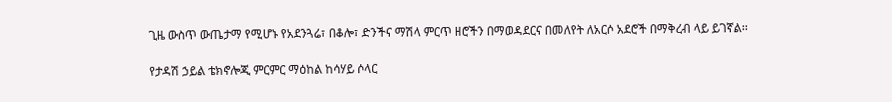ጊዜ ውስጥ ውጤታማ የሚሆኑ የአደንጓሬ፣ በቆሎ፣ ድንችና ማሽላ ምርጥ ዘሮችን በማወዳደርና በመለየት ለአርሶ አደሮች በማቅረብ ላይ ይገኛል፡፡

የታዳሽ ኃይል ቴክኖሎጂ ምርምር ማዕከል ከሳሃይ ሶላር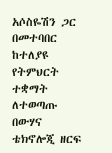አሶስዬሽን ጋር በመተባበር ከተለያዩ የትምህርት ተቋማት ለተወጣጡ በውሃና ቴክኖሎጂ ዘርፍ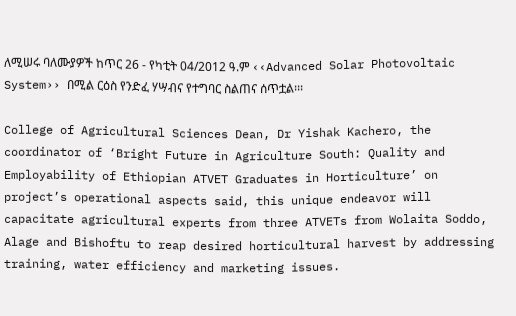ለሚሠሩ ባለሙያዎች ከጥር 26 - የካቲት 04/2012 ዓ.ም ‹‹Advanced Solar Photovoltaic System›› በሚል ርዕስ የንድፈ ሃሣብና የተግባር ስልጠና ሰጥቷል፡፡፡

College of Agricultural Sciences Dean, Dr Yishak Kachero, the coordinator of ‘Bright Future in Agriculture South: Quality and Employability of Ethiopian ATVET Graduates in Horticulture’ on project’s operational aspects said, this unique endeavor will capacitate agricultural experts from three ATVETs from Wolaita Soddo, Alage and Bishoftu to reap desired horticultural harvest by addressing training, water efficiency and marketing issues.